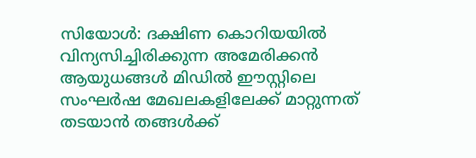സിയോൾ: ദക്ഷിണ കൊറിയയിൽ വിന്യസിച്ചിരിക്കുന്ന അമേരിക്കൻ ആയുധങ്ങൾ മിഡിൽ ഈസ്റ്റിലെ സംഘർഷ മേഖലകളിലേക്ക് മാറ്റുന്നത് തടയാൻ തങ്ങൾക്ക്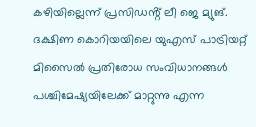കഴിയില്ലെന്ന് പ്രസിഡൻ്റ് ലീ ജെ മ്യുങ്. ദക്ഷിണ കൊറിയയിലെ യുഎസ് പാട്രിയറ്റ് മിസൈൽ പ്രതിരോധ സംവിധാനങ്ങൾ പശ്ചിമേഷ്യയിലേക്ക് മാറ്റുന്നു എന്ന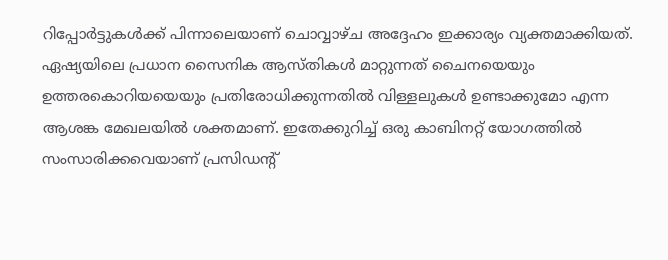റിപ്പോർട്ടുകൾക്ക് പിന്നാലെയാണ് ചൊവ്വാഴ്ച അദ്ദേഹം ഇക്കാര്യം വ്യക്തമാക്കിയത്.
ഏഷ്യയിലെ പ്രധാന സൈനിക ആസ്തികൾ മാറ്റുന്നത് ചൈനയെയും ഉത്തരകൊറിയയെയും പ്രതിരോധിക്കുന്നതിൽ വിള്ളലുകൾ ഉണ്ടാക്കുമോ എന്ന ആശങ്ക മേഖലയിൽ ശക്തമാണ്. ഇതേക്കുറിച്ച് ഒരു കാബിനറ്റ് യോഗത്തിൽ സംസാരിക്കവെയാണ് പ്രസിഡൻ്റ്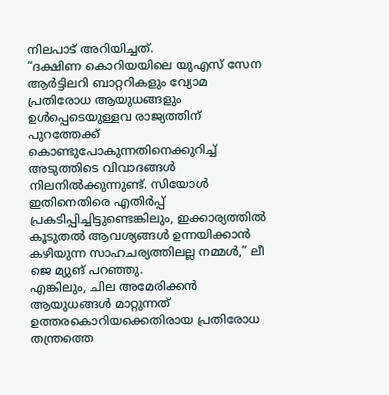നിലപാട് അറിയിച്ചത്.
“ദക്ഷിണ കൊറിയയിലെ യുഎസ് സേന ആർട്ടിലറി ബാറ്ററികളും വ്യോമ പ്രതിരോധ ആയുധങ്ങളും ഉൾപ്പെടെയുള്ളവ രാജ്യത്തിന് പുറത്തേക്ക് കൊണ്ടുപോകുന്നതിനെക്കുറിച്ച് അടുത്തിടെ വിവാദങ്ങൾ നിലനിൽക്കുന്നുണ്ട്. സിയോൾ ഇതിനെതിരെ എതിർപ്പ് പ്രകടിപ്പിച്ചിട്ടുണ്ടെങ്കിലും, ഇക്കാര്യത്തിൽ കൂടുതൽ ആവശ്യങ്ങൾ ഉന്നയിക്കാൻ കഴിയുന്ന സാഹചര്യത്തിലല്ല നമ്മൾ,” ലീ ജെ മ്യുങ് പറഞ്ഞു.
എങ്കിലും, ചില അമേരിക്കൻ ആയുധങ്ങൾ മാറ്റുന്നത് ഉത്തരകൊറിയക്കെതിരായ പ്രതിരോധ തന്ത്രത്തെ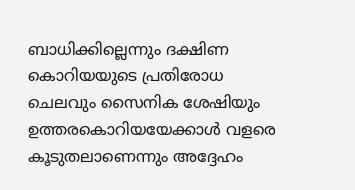ബാധിക്കില്ലെന്നും ദക്ഷിണ കൊറിയയുടെ പ്രതിരോധ ചെലവും സൈനിക ശേഷിയും ഉത്തരകൊറിയയേക്കാൾ വളരെ കൂടുതലാണെന്നും അദ്ദേഹം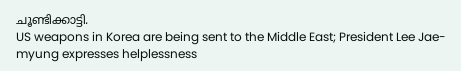ചൂണ്ടിക്കാട്ടി.
US weapons in Korea are being sent to the Middle East; President Lee Jae-myung expresses helplessness